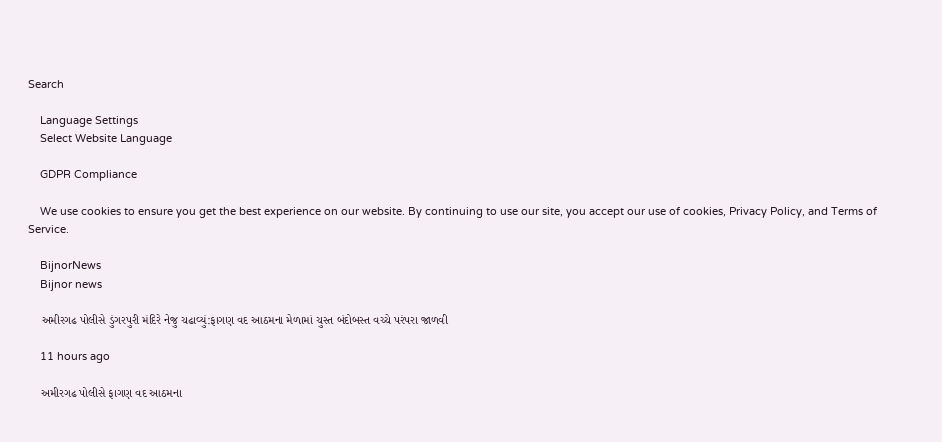Search

    Language Settings
    Select Website Language

    GDPR Compliance

    We use cookies to ensure you get the best experience on our website. By continuing to use our site, you accept our use of cookies, Privacy Policy, and Terms of Service.

    BijnorNews
    Bijnor news

    અમીરગઢ પોલીસે ડુંગરપુરી મંદિરે નેજુ ચઢાવ્યું:ફાગણ વદ આઠમના મેળામાં ચુસ્ત બંદોબસ્ત વચ્ચે પરંપરા જાળવી

    11 hours ago

    અમીરગઢ પોલીસે ફાગણ વદ આઠમના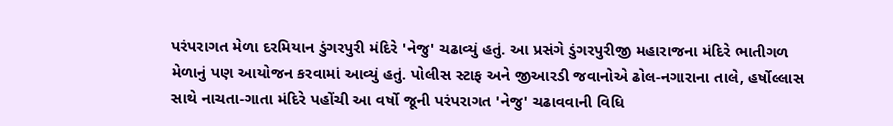પરંપરાગત મેળા દરમિયાન ડુંગરપુરી મંદિરે 'નેજુ' ચઢાવ્યું હતું. આ પ્રસંગે ડુંગરપુરીજી મહારાજના મંદિરે ભાતીગળ મેળાનું પણ આયોજન કરવામાં આવ્યું હતું. પોલીસ સ્ટાફ અને જીઆરડી જવાનોએ ઢોલ-નગારાના તાલે, હર્ષોલ્લાસ સાથે નાચતા-ગાતા મંદિરે પહોંચી આ વર્ષો જૂની પરંપરાગત 'નેજુ' ચઢાવવાની વિધિ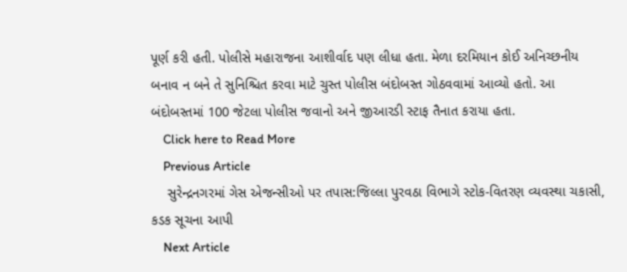પૂર્ણ કરી હતી. પોલીસે મહારાજના આશીર્વાદ પણ લીધા હતા. મેળા દરમિયાન કોઈ અનિચ્છનીય બનાવ ન બને તે સુનિશ્ચિત કરવા માટે ચુસ્ત પોલીસ બંદોબસ્ત ગોઠવવામાં આવ્યો હતો. આ બંદોબસ્તમાં 100 જેટલા પોલીસ જવાનો અને જીઆરડી સ્ટાફ તૈનાત કરાયા હતા.
    Click here to Read More
    Previous Article
    સુરેન્દ્રનગરમાં ગેસ એજન્સીઓ પર તપાસ:જિલ્લા પુરવઠા વિભાગે સ્ટોક-વિતરણ વ્યવસ્થા ચકાસી, કડક સૂચના આપી
    Next Article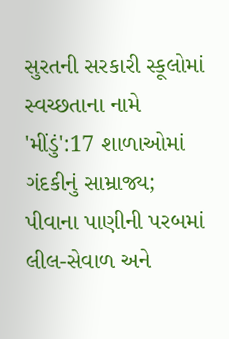સુરતની સરકારી સ્કૂલોમાં સ્વચ્છતાના નામે 'મીંડું':17 શાળાઓમાં ગંદકીનું સામ્રાજ્ય; પીવાના પાણીની પરબમાં લીલ-સેવાળ અને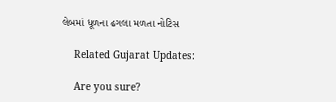લેબમાં ધૂળના ઢગલા મળતા નોટિસ

    Related Gujarat Updates:

    Are you sure?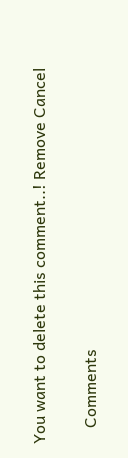You want to delete this comment..! Remove Cancel

    Comments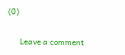(0)

      Leave a comment